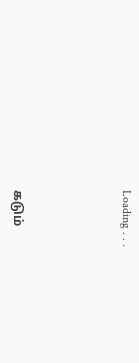Loading . . .




கடும்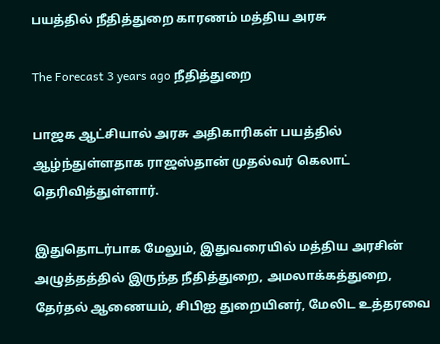பயத்தில் நீதித்துறை காரணம் மத்திய அரசு

The Forecast 3 years ago நீதித்துறை

பாஜக ஆட்சியால் அரசு அதிகாரிகள் பயத்தில் ஆழ்ந்துள்ளதாக ராஜஸ்தான் முதல்வர் கெலாட் தெரிவித்துள்ளார்.

இதுதொடர்பாக மேலும், இதுவரையில் மத்திய அரசின் அழுத்தத்தில் இருந்த நீதித்துறை, அமலாக்கத்துறை, தேர்தல் ஆணையம், சிபிஐ துறையினர், மேலிட உத்தரவை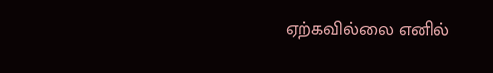ஏற்கவில்லை எனில்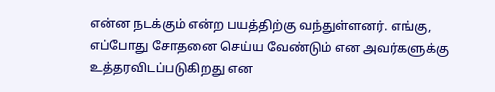என்ன நடக்கும் என்ற பயத்திற்கு வந்துள்ளனர். எங்கு, எப்போது சோதனை செய்ய வேண்டும் என அவர்களுக்கு உத்தரவிடப்படுகிறது என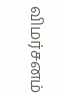விமர்சனம்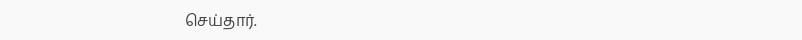செய்தார்.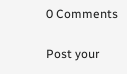0 Comments

Post your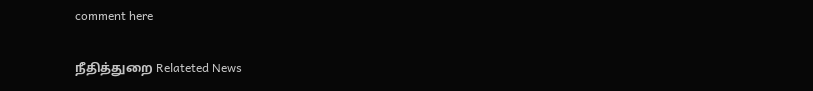comment here

நீதித்துறை Relateted News